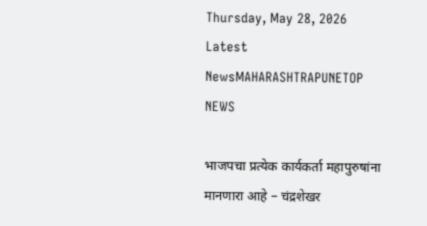Thursday, May 28, 2026
Latest NewsMAHARASHTRAPUNETOP NEWS

भाजपचा प्रत्येक कार्यकर्ता महापुरुषांना मानणारा आहे – चंद्रशेखर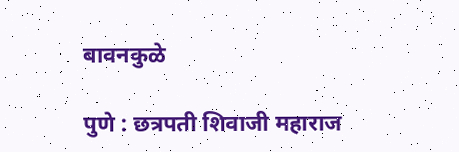बावनकुळे

पुणे : छत्रपती शिवाजी महाराज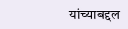यांच्याबद्दल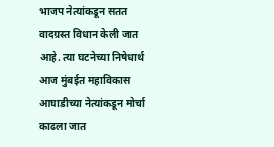भाजप नेत्यांकडून सतत वादग्रस्त विधान केली जात आहे. त्या घटनेच्या निषेधार्थ आज मुंबईत महाविकास आघाडीच्या नेत्यांकडून मोर्चा काढला जात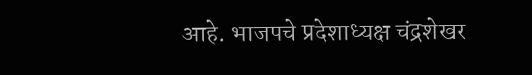आहे. भाजपचे प्रदेशाध्यक्ष चंद्रशेखर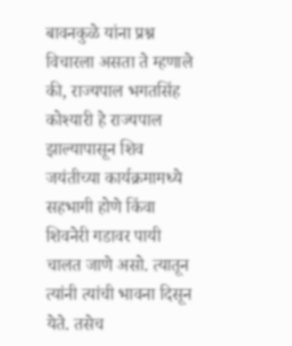बावनकुळे यांना प्रश्न विचारला असता ते म्हणाले की, राज्यपाल भगतसिंह कोश्यारी हे राज्यपाल झाल्यापासून शिव जयंतीच्या कार्यक्रमामध्ये सहभागी होणे किंवा शिवनेरी गडावर पायी चालत जाणे असो. त्यातून त्यांनी त्यांची भावना दिसून येते. तसेच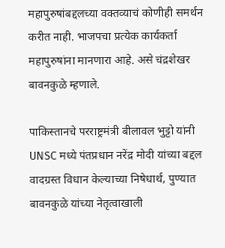महापुरुषांबद्दलच्या वक्तव्याचं कोणीही समर्थन करीत नाही. भाजपचा प्रत्येक कार्यकर्ता महापुरुषांना मानणारा आहे. असे चंद्रशेखर बावनकुळे म्हणाले.

पाकिस्तानचे परराष्ट्रमंत्री बीलावल भुट्टो यांनी UNSC मध्ये पंतप्रधान नरेंद्र मोदी यांच्या बद्दल वादग्रस्त विधान केल्याच्या निषेधार्थ, पुण्यात  बावनकुळे यांच्या नेतृत्वाखाली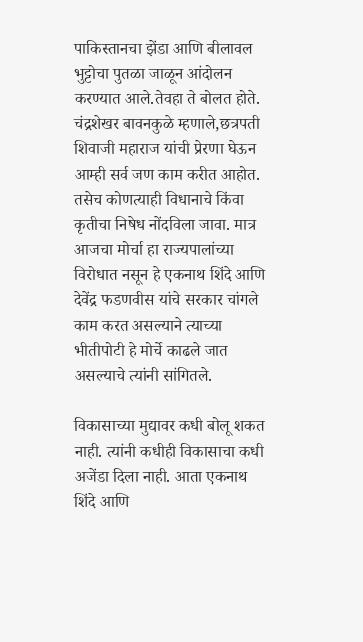पाकिस्तानचा झेंडा आणि बीलावल भुट्टोचा पुतळा जाळून आंदोलन करण्यात आले.तेवहा ते बोलत होते.
चंद्रशेखर बावनकुळे म्हणाले,छत्रपती शिवाजी महाराज यांची प्रेरणा घेऊन आम्ही सर्व जण काम करीत आहोत. तसेच कोणत्याही विधानाचे किंवा कृतीचा निषेध नोंदविला जावा. मात्र आजचा मोर्चा हा राज्यपालांच्या विरोधात नसून हे एकनाथ शिंदे आणि देवेंद्र फडणवीस यांचे सरकार चांगले काम करत असल्याने त्याच्या भीतीपोटी हे मोर्चे काढले जात असल्याचे त्यांनी सांगितले.

विकासाच्या मुद्यावर कधी बोलू शकत नाही. त्यांनी कधीही विकासाचा कधी अजेंडा दिला नाही. आता एकनाथ शिंदे आणि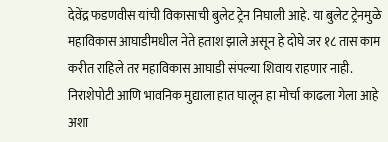देवेंद्र फडणवीस यांची विकासाची बुलेट ट्रेन निघाली आहे. या बुलेट ट्रेनमुळे महाविकास आघाडीमधील नेते हताश झाले असून हे दोघे जर १८ तास काम करीत राहिले तर महाविकास आघाडी संपल्या शिवाय राहणार नाही.
निराशेपोटी आणि भावनिक मुद्याला हात घालून हा मोर्चा काढला गेला आहे अशा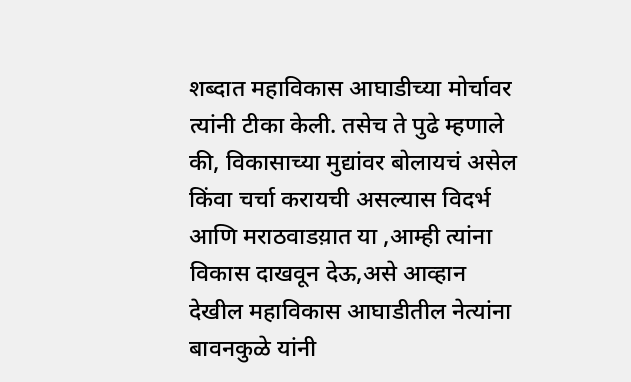शब्दात महाविकास आघाडीच्या मोर्चावर त्यांनी टीका केली. तसेच ते पुढे म्हणाले की, विकासाच्या मुद्यांवर बोलायचं असेल किंवा चर्चा करायची असल्यास विदर्भ आणि मराठवाडय़ात या ,आम्ही त्यांना विकास दाखवून देऊ,असे आव्हान देखील महाविकास आघाडीतील नेत्यांना बावनकुळे यांनी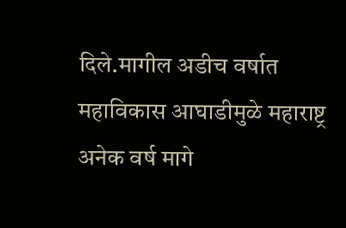दिले.मागील अडीच वर्षात महाविकास आघाडीमुळे महाराष्ट्र अनेक वर्ष मागे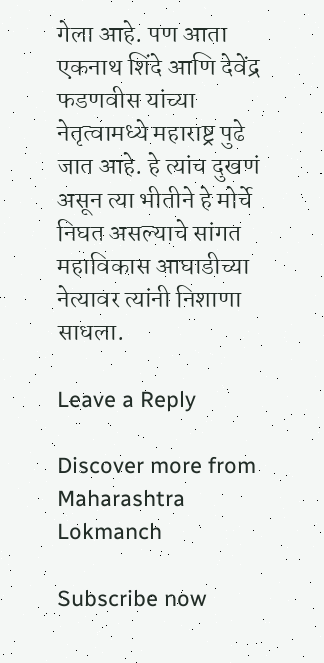गेला आहे. पण आता एकनाथ शिंदे आणि देवेंद्र फडणवीस यांच्या नेतृत्वामध्ये महाराष्ट्र पुढे जात आहे. हे त्यांच दुखणं असून त्या भीतीने हे मोर्चे निघत असल्याचे सांगत महाविकास आघाडीच्या नेत्यावर त्यांनी निशाणा साधला.

Leave a Reply

Discover more from Maharashtra Lokmanch

Subscribe now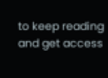to keep reading and get access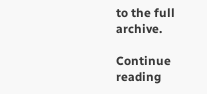to the full archive.

Continue reading